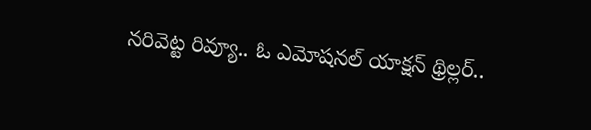నరివెట్ట రివ్యూ.. ఓ ఎమోషనల్ యాక్షన్ థ్రిల్లర్..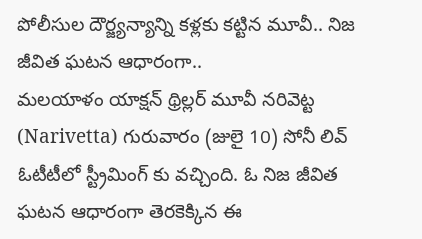పోలీసుల దౌర్జ్యన్యాన్ని కళ్లకు కట్టిన మూవీ.. నిజ జీవిత ఘటన ఆధారంగా..
మలయాళం యాక్షన్ థ్రిల్లర్ మూవీ నరివెట్ట (Narivetta) గురువారం (జులై 10) సోనీ లివ్ ఓటీటీలో స్ట్రీమింగ్ కు వచ్చింది. ఓ నిజ జీవిత ఘటన ఆధారంగా తెరకెక్కిన ఈ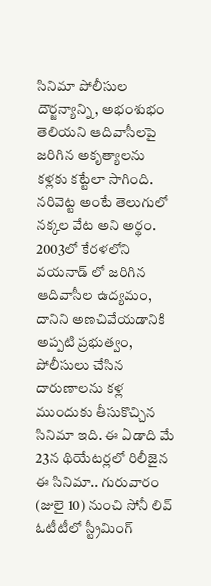సినిమా పోలీసుల దౌర్జన్యాన్ని, అభంశుభం తెలియని ఆదివాసీలపై జరిగిన అకృత్యాలను కళ్లకు కట్టేలా సాగింది.
నరివెట్ట అంటే తెలుగులో నక్కల వేట అని అర్థం. 2003లో కేరళలోని వయనాడ్ లో జరిగిన ఆదివాసీల ఉద్యమం, దానిని అణచివేయడానికి అప్పటి ప్రభుత్వం, పోలీసులు చేసిన దారుణాలను కళ్ల ముందుకు తీసుకొచ్చిన సినిమా ఇది. ఈ ఏడాది మే 23న థియేటర్లలో రిలీజైన ఈ సినిమా.. గురువారం (జులై 10) నుంచి సోనీ లివ్ ఓటీటీలో స్ట్రీమింగ్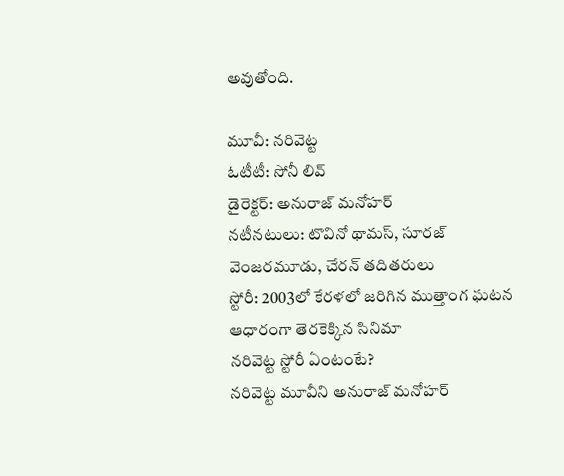అవుతోంది.

మూవీ: నరివెట్ట
ఓటీటీ: సోనీ లివ్
డైరెక్టర్: అనురాజ్ మనోహర్
నటీనటులు: టొవినో థామస్, సూరజ్ వెంజరమూడు, చేరన్ తదితరులు
స్టోరీ: 2003లో కేరళలో జరిగిన ముత్తాంగ ఘటన ఆధారంగా తెరకెక్కిన సినిమా
నరివెట్ట స్టోరీ ఏంటంటే?
నరివెట్ట మూవీని అనురాజ్ మనోహర్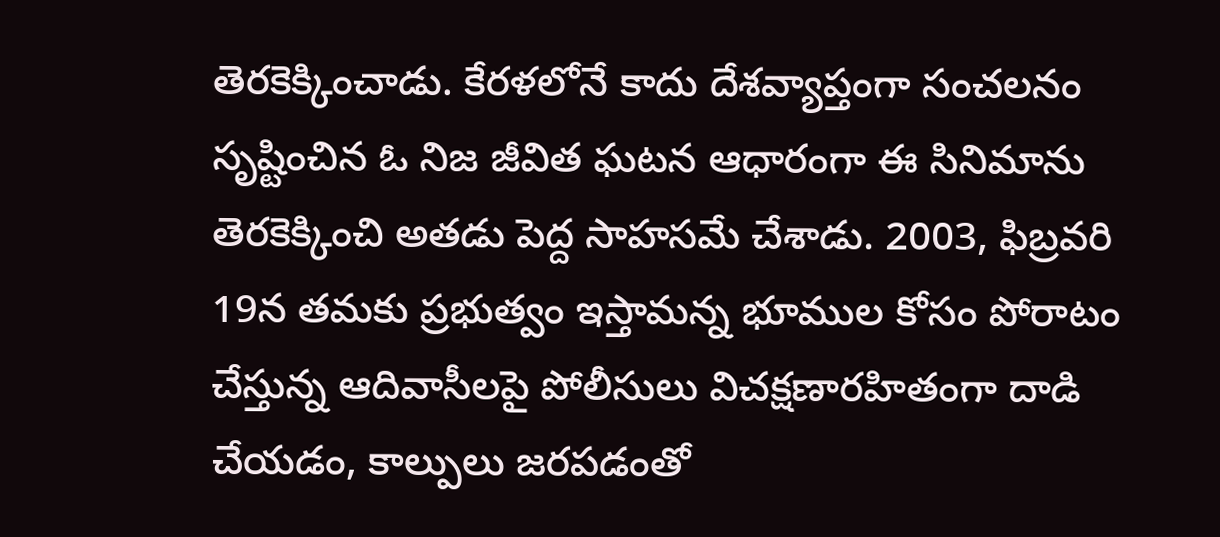తెరకెక్కించాడు. కేరళలోనే కాదు దేశవ్యాప్తంగా సంచలనం సృష్టించిన ఓ నిజ జీవిత ఘటన ఆధారంగా ఈ సినిమాను తెరకెక్కించి అతడు పెద్ద సాహసమే చేశాడు. 2003, ఫిబ్రవరి 19న తమకు ప్రభుత్వం ఇస్తామన్న భూముల కోసం పోరాటం చేస్తున్న ఆదివాసీలపై పోలీసులు విచక్షణారహితంగా దాడి చేయడం, కాల్పులు జరపడంతో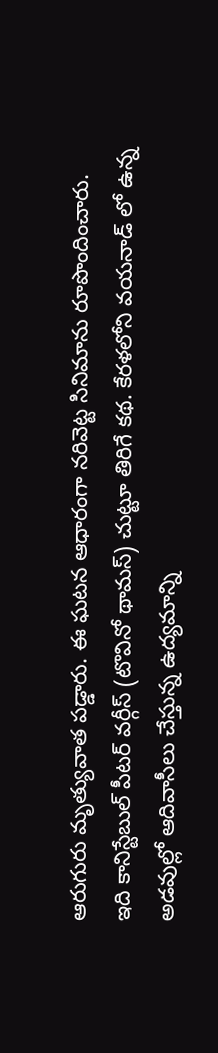ఆరుగురు మృత్యువాత పడ్డారు. ఈ ఘటన ఆధారంగా నరివెట్ట సినిమాను రూపొందించారు.
ఇది కానిస్టేబుల్ పీటర్ వర్గీస్ (టొవినో థామస్) చుట్టూ తిరిగే కథ. కేరళలోని వయనాడ్ లో ఉన్న అడవుల్లో ఆదివాసీలు చేస్తున్న ఉద్యమాన్ని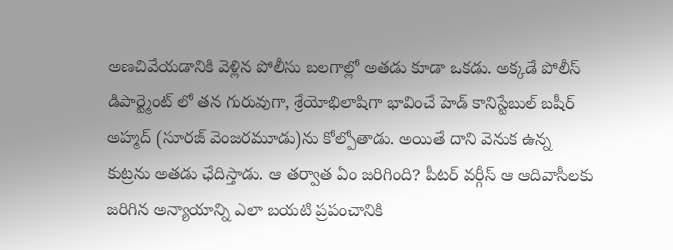అణచివేయడానికి వెళ్లిన పోలీసు బలగాల్లో అతడు కూడా ఒకడు. అక్కడే పోలీస్ డిపార్ట్మెంట్ లో తన గురువుగా, శ్రేయోభిలాషిగా భావించే హెడ్ కానిస్టేబుల్ బషీర్ అహ్మద్ (సూరజ్ వెంజరమూడు)ను కోల్పోతాడు. అయితే దాని వెనుక ఉన్న కుట్రను అతడు ఛేదిస్తాడు. ఆ తర్వాత ఏం జరిగింది? పీటర్ వర్గీస్ ఆ ఆదివాసీలకు జరిగిన అన్యాయాన్ని ఎలా బయటి ప్రపంచానికి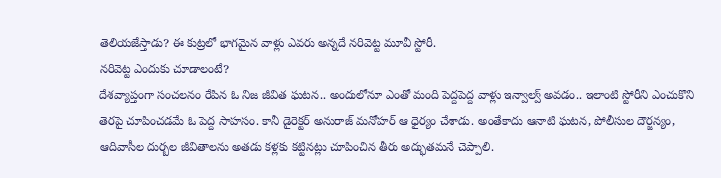తెలియజేస్తాడు? ఈ కుట్రలో భాగమైన వాళ్లు ఎవరు అన్నదే నరివెట్ట మూవీ స్టోరీ.
నరివెట్ట ఎందుకు చూడాలంటే?
దేశవ్యాప్తంగా సంచలనం రేపిన ఓ నిజ జీవిత ఘటన.. అందులోనూ ఎంతో మంది పెద్దపెద్ద వాళ్లు ఇన్వాల్వ్ అవడం.. ఇలాంటి స్టోరీని ఎంచుకొని తెరపై చూపించడమే ఓ పెద్ద సాహసం. కానీ డైరెక్టర్ అనురాజ్ మనోహర్ ఆ ధైర్యం చేశాడు. అంతేకాదు ఆనాటి ఘటన, పోలీసుల దౌర్జన్యం, ఆదివాసీల దుర్బల జీవితాలను అతడు కళ్లకు కట్టినట్లు చూపించిన తీరు అద్భుతమనే చెప్పాలి.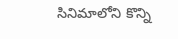సినిమాలోని కొన్ని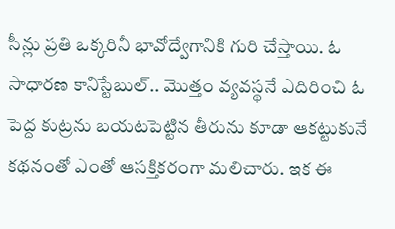సీన్లు ప్రతి ఒక్కరినీ భావోద్వేగానికి గురి చేస్తాయి. ఓ సాధారణ కానిస్టేబుల్.. మొత్తం వ్యవస్థనే ఎదిరించి ఓ పెద్ద కుట్రను బయటపెట్టిన తీరును కూడా ఆకట్టుకునే కథనంతో ఎంతో ఆసక్తికరంగా మలిచారు. ఇక ఈ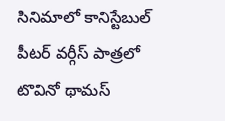సినిమాలో కానిస్టేబుల్ పీటర్ వర్గీస్ పాత్రలో టొవినో థామస్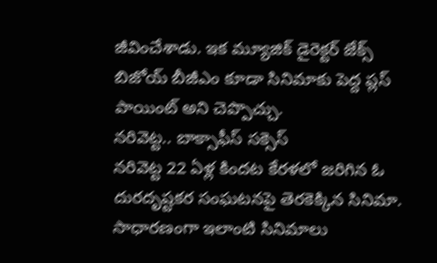జీవించేశాడు. ఇక మ్యూజిక్ డైరెక్టర్ జేక్స్ బిజోయ్ బీజీఎం కూడా సినిమాకు పెద్ద ప్లస్ పాయింట్ అని చెప్పొచ్చు.
నరివెట్ట.. బాక్సాఫీస్ సక్సెస్
నరివెట్ట 22 ఏళ్ల కిందట కేరళలో జరిగిన ఓ దురదృష్టకర సంఘటనపై తెరకెక్కిన సినిమా. సాధారణంగా ఇలాంటి సినిమాలు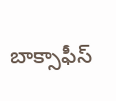బాక్సాఫీస్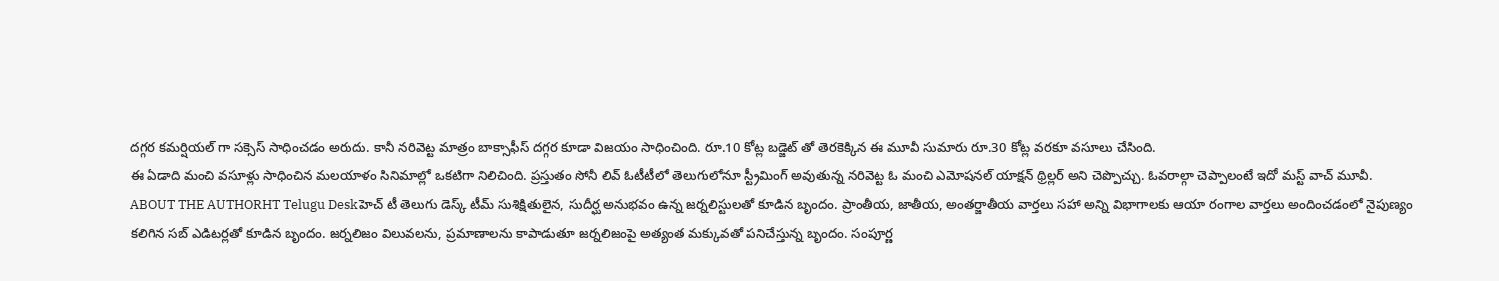దగ్గర కమర్షియల్ గా సక్సెస్ సాధించడం అరుదు. కానీ నరివెట్ట మాత్రం బాక్సాఫీస్ దగ్గర కూడా విజయం సాధించింది. రూ.10 కోట్ల బడ్జెట్ తో తెరకెక్కిన ఈ మూవీ సుమారు రూ.30 కోట్ల వరకూ వసూలు చేసింది.
ఈ ఏడాది మంచి వసూళ్లు సాధించిన మలయాళం సినిమాల్లో ఒకటిగా నిలిచింది. ప్రస్తుతం సోనీ లివ్ ఓటీటీలో తెలుగులోనూ స్ట్రీమింగ్ అవుతున్న నరివెట్ట ఓ మంచి ఎమోషనల్ యాక్షన్ థ్రిల్లర్ అని చెప్పొచ్చు. ఓవరాల్గా చెప్పాలంటే ఇదో మస్ట్ వాచ్ మూవీ.
ABOUT THE AUTHORHT Telugu Deskహెచ్ టీ తెలుగు డెస్క్ టీమ్ సుశిక్షితులైన, సుదీర్ఘ అనుభవం ఉన్న జర్నలిస్టులతో కూడిన బృందం. ప్రాంతీయ, జాతీయ, అంతర్జాతీయ వార్తలు సహా అన్ని విభాగాలకు ఆయా రంగాల వార్తలు అందించడంలో నైపుణ్యం కలిగిన సబ్ ఎడిటర్లతో కూడిన బృందం. జర్నలిజం విలువలను, ప్రమాణాలను కాపాడుతూ జర్నలిజంపై అత్యంత మక్కువతో పనిచేస్తున్న బృందం. సంపూర్ణ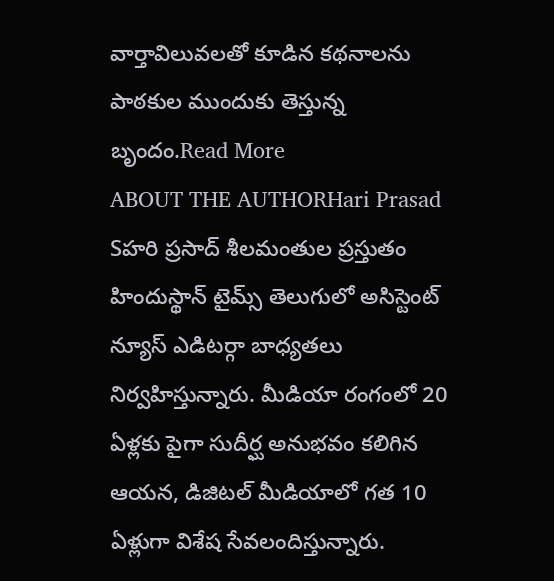వార్తావిలువలతో కూడిన కథనాలను పాఠకుల ముందుకు తెస్తున్న బృందం.Read More
ABOUT THE AUTHORHari Prasad Sహరి ప్రసాద్ శీలమంతుల ప్రస్తుతం హిందుస్థాన్ టైమ్స్ తెలుగులో అసిస్టెంట్ న్యూస్ ఎడిటర్గా బాధ్యతలు నిర్వహిస్తున్నారు. మీడియా రంగంలో 20 ఏళ్లకు పైగా సుదీర్ఘ అనుభవం కలిగిన ఆయన, డిజిటల్ మీడియాలో గత 10 ఏళ్లుగా విశేష సేవలందిస్తున్నారు.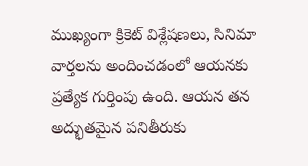ముఖ్యంగా క్రికెట్ విశ్లేషణలు, సినిమా వార్తలను అందించడంలో ఆయనకు ప్రత్యేక గుర్తింపు ఉంది. ఆయన తన అద్భుతమైన పనితీరుకు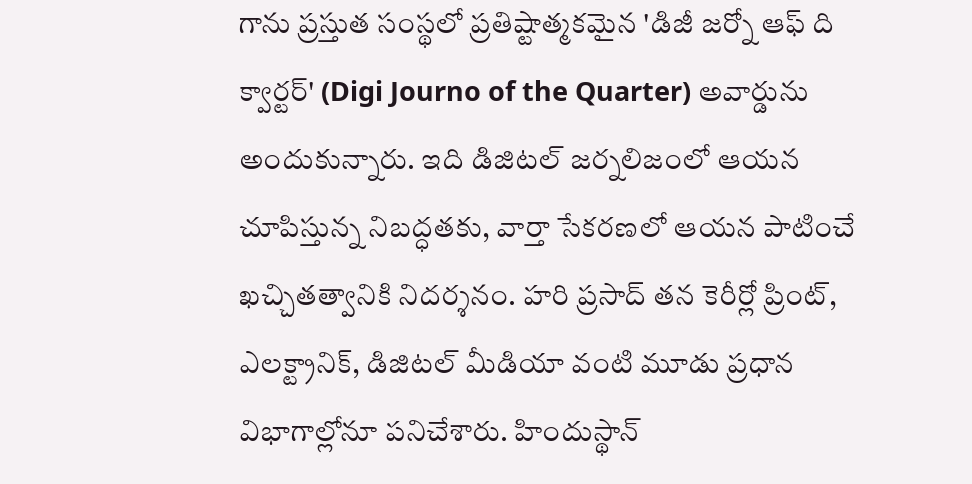గాను ప్రస్తుత సంస్థలో ప్రతిష్టాత్మకమైన 'డిజీ జర్నో ఆఫ్ ది క్వార్టర్' (Digi Journo of the Quarter) అవార్డును అందుకున్నారు. ఇది డిజిటల్ జర్నలిజంలో ఆయన చూపిస్తున్న నిబద్ధతకు, వార్తా సేకరణలో ఆయన పాటించే ఖచ్చితత్వానికి నిదర్శనం. హరి ప్రసాద్ తన కెరీర్లో ప్రింట్, ఎలక్ట్రానిక్, డిజిటల్ మీడియా వంటి మూడు ప్రధాన విభాగాల్లోనూ పనిచేశారు. హిందుస్థాన్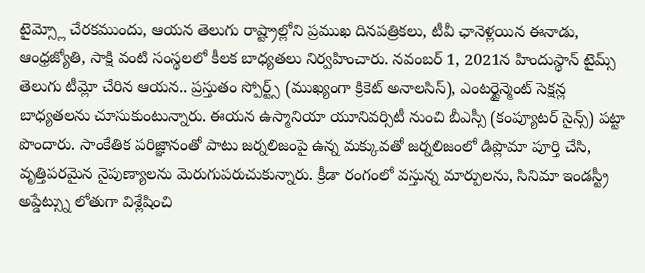టైమ్స్లో చేరకముందు, ఆయన తెలుగు రాష్ట్రాల్లోని ప్రముఖ దినపత్రికలు, టీవీ ఛానెళ్లయిన ఈనాడు, ఆంధ్రజ్యోతి, సాక్షి వంటి సంస్థలలో కీలక బాధ్యతలు నిర్వహించారు. నవంబర్ 1, 2021న హిందుస్థాన్ టైమ్స్ తెలుగు టీమ్లో చేరిన ఆయన.. ప్రస్తుతం స్పోర్ట్స్ (ముఖ్యంగా క్రికెట్ అనాలసిస్), ఎంటర్టైన్మెంట్ సెక్షన్ల బాధ్యతలను చూసుకుంటున్నారు. ఈయన ఉస్మానియా యూనివర్సిటీ నుంచి బీఎస్సీ (కంప్యూటర్ సైన్స్) పట్టా పొందారు. సాంకేతిక పరిజ్ఞానంతో పాటు జర్నలిజంపై ఉన్న మక్కువతో జర్నలిజంలో డిప్లొమా పూర్తి చేసి, వృత్తిపరమైన నైపుణ్యాలను మెరుగుపరుచుకున్నారు. క్రీడా రంగంలో వస్తున్న మార్పులను, సినిమా ఇండస్ట్రీ అప్డేట్స్ను లోతుగా విశ్లేషించి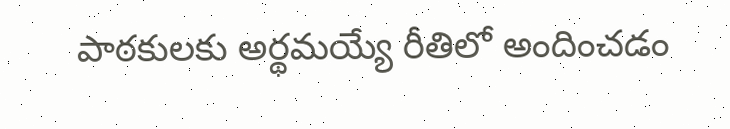పాఠకులకు అర్థమయ్యే రీతిలో అందించడం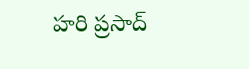హరి ప్రసాద్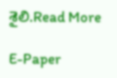శైలి.Read More

E-Paper